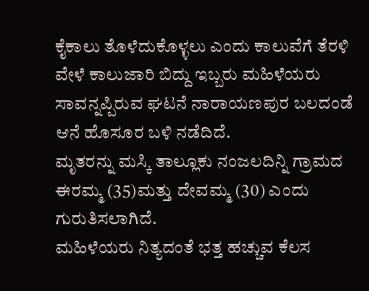ಕೈಕಾಲು ತೊಳೆದುಕೊಳ್ಳಲು ಎಂದು ಕಾಲುವೆಗೆ ತೆರಳಿ ವೇಳೆ ಕಾಲುಜಾರಿ ಬಿದ್ದು ಇಬ್ಬರು ಮಹಿಳೆಯರು ಸಾವನ್ನಪ್ಪಿರುವ ಘಟನೆ ನಾರಾಯಣಪುರ ಬಲದಂಡೆ ಆನೆ ಹೊಸೂರ ಬಳಿ ನಡೆದಿದೆ.
ಮೃತರನ್ನು ಮಸ್ಕಿ ತಾಲ್ಲೂಕು ನಂಜಲದಿನ್ನಿ ಗ್ರಾಮದ ಈರಮ್ಮ (35)ಮತ್ತು ದೇವಮ್ಮ (30) ಎಂದು ಗುರುತಿಸಲಾಗಿದೆ.
ಮಹಿಳೆಯರು ನಿತ್ಯದಂತೆ ಭತ್ತ ಹಚ್ಚುವ ಕೆಲಸ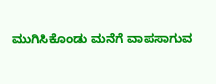ಮುಗಿಸಿಕೊಂಡು ಮನೆಗೆ ವಾಪಸಾಗುವ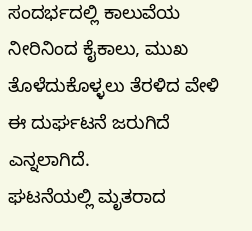ಸಂದರ್ಭದಲ್ಲಿ ಕಾಲುವೆಯ ನೀರಿನಿಂದ ಕೈಕಾಲು, ಮುಖ ತೊಳೆದುಕೊಳ್ಳಲು ತೆರಳಿದ ವೇಳಿ ಈ ದುರ್ಘಟನೆ ಜರುಗಿದೆ ಎನ್ನಲಾಗಿದೆ.
ಘಟನೆಯಲ್ಲಿ ಮೃತರಾದ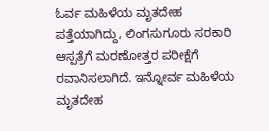ಓರ್ವ ಮಹಿಳೆಯ ಮೃತದೇಹ ಪತ್ತೆಯಾಗಿದ್ದು, ಲಿಂಗಸುಗೂರು ಸರಕಾರಿ ಆಸ್ಪತ್ರೆಗೆ ಮರಣೋತ್ತರ ಪರೀಕ್ಷೆಗೆ ರವಾನಿಸಲಾಗಿದೆ. ಇನ್ನೋರ್ವ ಮಹಿಳೆಯ ಮೃತದೇಹ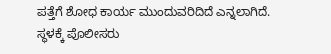ಪತ್ತೆಗೆ ಶೋಧ ಕಾರ್ಯ ಮುಂದುವರಿದಿದೆ ಎನ್ನಲಾಗಿದೆ.
ಸ್ಥಳಕ್ಕೆ ಪೊಲೀಸರು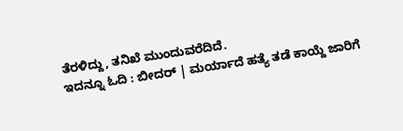ತೆರಳಿದ್ದು, ತನಿಖೆ ಮುಂದುವರೆದಿದೆ.
ಇದನ್ನೂ ಓದಿ : ಬೀದರ್ | ಮರ್ಯಾದೆ ಹತ್ಯೆ ತಡೆ ಕಾಯ್ದೆ ಜಾರಿಗೆ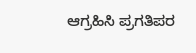ಆಗ್ರಹಿಸಿ ಪ್ರಗತಿಪರ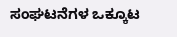ಸಂಘಟನೆಗಳ ಒಕ್ಕೂಟ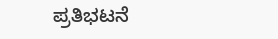ಪ್ರತಿಭಟನೆ